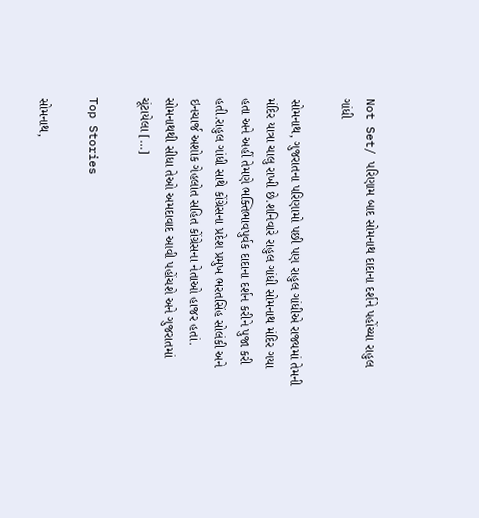Not Set/ પરિણામ બાદ સોમનાથ દાદાના દર્શને પહોંચ્યા રાહુલ ગાંધી

સોમનાથ, ગુજરાતના પરિણામો પછી પણ રાહુલ ગાંધીએ રાજ્યમાં તેમની મંદિર યાત્રા ચાલુ રાખી છે.શનિવારે રાહુલ ગાંધી સોમનાથ મંદિર ગયા હતા અને અહીં તેમણે ભક્તિભાવપુર્વક દાદાના દર્શન કરીને પુજા કરી હતી.રાહુલ ગાંધી સાથે કોંગ્રેસના પ્રદેશ પ્રમુખ ભરતસિંહ સોલંકી અને ઇનચાર્જ અશોક ગેહલોત સહિત કોંગ્રેસના નેતાઓ હાજર હતાં. સોમનાથથી સીધા તેઓ અમદાવાદ આવી પહોંચશે અને ગુજરાતમાં ચૂંટાયેલા […]

Top Stories

સોમનાથ,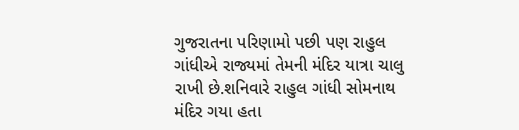ગુજરાતના પરિણામો પછી પણ રાહુલ ગાંધીએ રાજ્યમાં તેમની મંદિર યાત્રા ચાલુ રાખી છે.શનિવારે રાહુલ ગાંધી સોમનાથ મંદિર ગયા હતા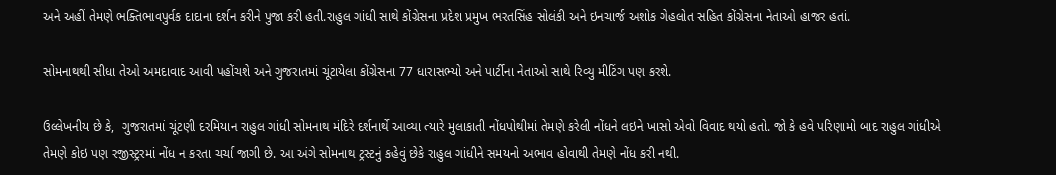અને અહીં તેમણે ભક્તિભાવપુર્વક દાદાના દર્શન કરીને પુજા કરી હતી.રાહુલ ગાંધી સાથે કોંગ્રેસના પ્રદેશ પ્રમુખ ભરતસિંહ સોલંકી અને ઇનચાર્જ અશોક ગેહલોત સહિત કોંગ્રેસના નેતાઓ હાજર હતાં.

સોમનાથથી સીધા તેઓ અમદાવાદ આવી પહોંચશે અને ગુજરાતમાં ચૂંટાયેલા કોંગ્રેસના 77 ધારાસભ્યો અને પાર્ટીના નેતાઓ સાથે રિવ્યુ મીટિંગ પણ કરશે.

ઉલ્લેખનીય છે કે,  ગુજરાતમાં ચૂંટણી દરમિયાન રાહુલ ગાંધી સોમનાથ મંદિરે દર્શનાર્થે આવ્યા ત્યારે મુલાકાતી નોંધપોથીમાં તેમણે કરેલી નોંધને લઇને ખાસો એવો વિવાદ થયો હતો. જો કે હવે પરિણામો બાદ રાહુલ ગાંધીએ તેમણે કોઇ પણ રજીસ્ટ્રરમાં નોંધ ન કરતા ચર્ચા જાગી છે. આ અંગે સોમનાથ ટ્રસ્ટનું કહેવું છેકે રાહુલ ગાંધીને સમયનો અભાવ હોવાથી તેમણે નોંધ કરી નથી.